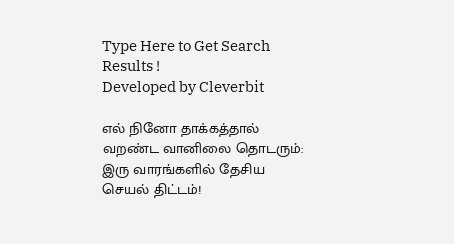Type Here to Get Search Results !
Developed by Cleverbit

எல் நினோ தாக்கத்தால் வறண்ட வானிலை தொடரும்: இரு வாரங்களில் தேசிய செயல் திட்டம்!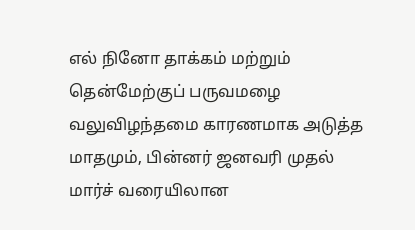எல் நினோ தாக்கம் மற்றும் தென்மேற்குப் பருவமழை வலுவிழந்தமை காரணமாக அடுத்த மாதமும், பின்னர் ஜனவரி முதல் மார்ச் வரையிலான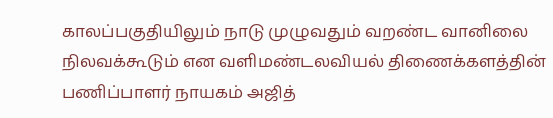காலப்பகுதியிலும் நாடு முழுவதும் வறண்ட வானிலை நிலவக்கூடும் என வளிமண்டலவியல் திணைக்களத்தின் பணிப்பாளர் நாயகம் அஜித்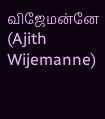விஜேமன்னே (Ajith Wijemanne)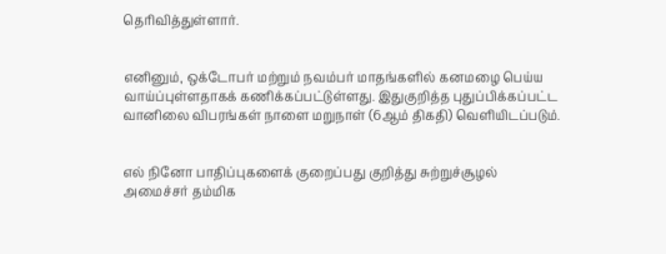தெரிவித்துள்ளார்.


எனினும், ஒக்டோபர் மற்றும் நவம்பர் மாதங்களில் கனமழை பெய்ய வாய்ப்புள்ளதாகக் கணிக்கப்பட்டுள்ளது. இதுகுறித்த புதுப்பிக்கப்பட்ட வானிலை விபரங்கள் நாளை மறுநாள் (6ஆம் திகதி) வெளியிடப்படும்.


எல் நினோ பாதிப்புகளைக் குறைப்பது குறித்து சுற்றுச்சூழல் அமைச்சர் தம்மிக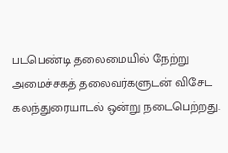படபெண்டி தலைமையில் நேற்று அமைச்சகத் தலைவர்களுடன் விசேட கலந்துரையாடல் ஒன்று நடைபெற்றது.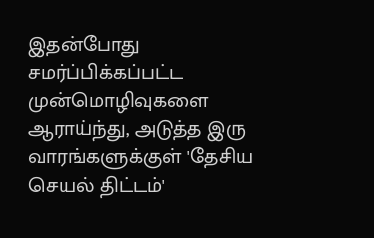இதன்போது சமர்ப்பிக்கப்பட்ட முன்மொழிவுகளை ஆராய்ந்து, அடுத்த இரு வாரங்களுக்குள் 'தேசிய செயல் திட்டம்'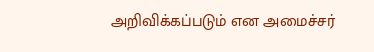அறிவிக்கப்படும் என அமைச்சர்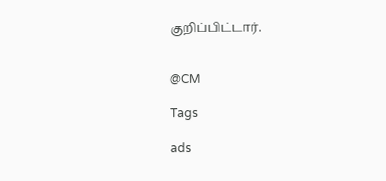குறிப்பிட்டார்.


@CM

Tags

ads